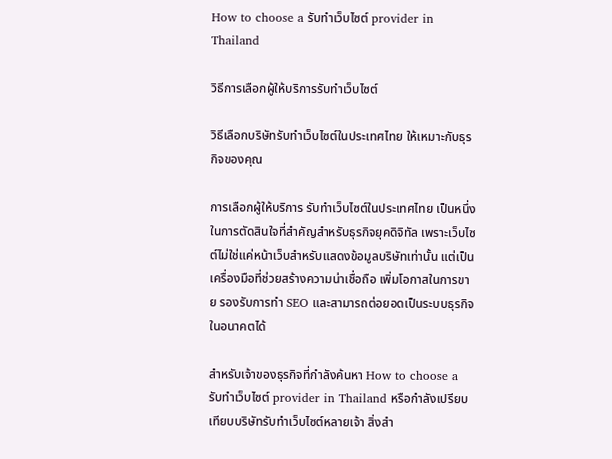How to choose a รับทำเว็บไซต์ provider in Thailand

วิธีการเลือกผู้ให้บริการรับทำเว็บไซต์

วิธีเลือกบริษัทรับทำเว็บไซต์ในประเทศไทย ให้เหมาะกับธุรกิจของคุณ

การเลือกผู้ให้บริการ รับทำเว็บไซต์ในประเทศไทย เป็นหนึ่งในการตัดสินใจที่สำคัญสำหรับธุรกิจยุคดิจิทัล เพราะเว็บไซต์ไม่ใช่แค่หน้าเว็บสำหรับแสดงข้อมูลบริษัทเท่านั้น แต่เป็นเครื่องมือที่ช่วยสร้างความน่าเชื่อถือ เพิ่มโอกาสในการขาย รองรับการทำ SEO และสามารถต่อยอดเป็นระบบธุรกิจในอนาคตได้

สำหรับเจ้าของธุรกิจที่กำลังค้นหา How to choose a รับทำเว็บไซต์ provider in Thailand หรือกำลังเปรียบเทียบบริษัทรับทำเว็บไซต์หลายเจ้า สิ่งสำ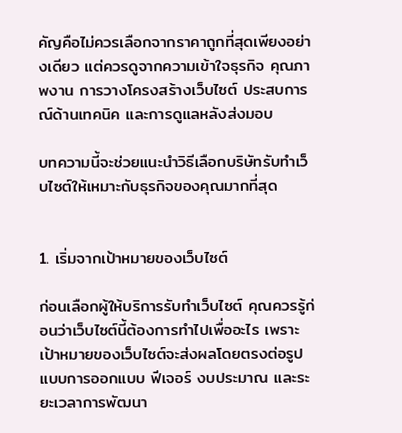คัญคือไม่ควรเลือกจากราคาถูกที่สุดเพียงอย่างเดียว แต่ควรดูจากความเข้าใจธุรกิจ คุณภาพงาน การวางโครงสร้างเว็บไซต์ ประสบการณ์ด้านเทคนิค และการดูแลหลังส่งมอบ

บทความนี้จะช่วยแนะนำวิธีเลือกบริษัทรับทำเว็บไซต์ให้เหมาะกับธุรกิจของคุณมากที่สุด


1. เริ่มจากเป้าหมายของเว็บไซต์

ก่อนเลือกผู้ให้บริการรับทำเว็บไซต์ คุณควรรู้ก่อนว่าเว็บไซต์นี้ต้องการทำไปเพื่ออะไร เพราะเป้าหมายของเว็บไซต์จะส่งผลโดยตรงต่อรูปแบบการออกแบบ ฟีเจอร์ งบประมาณ และระยะเวลาการพัฒนา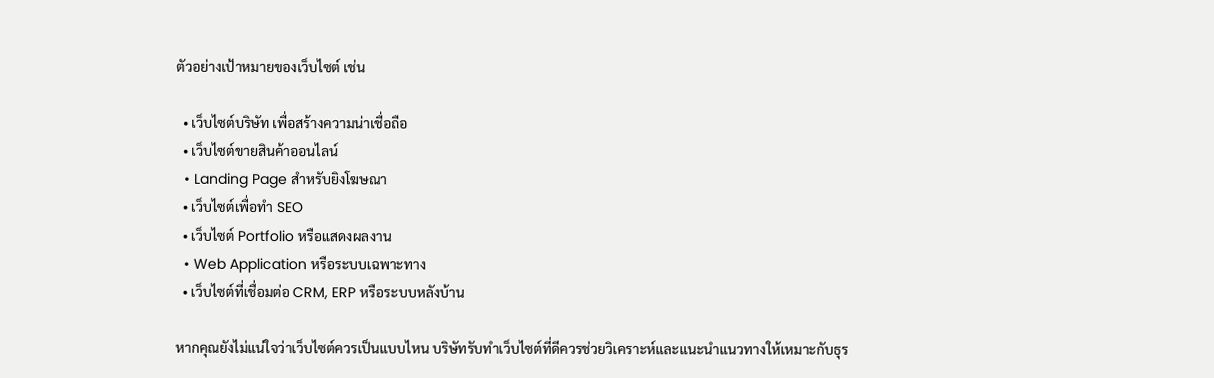ตัวอย่างเป้าหมายของเว็บไซต์ เช่น

  • เว็บไซต์บริษัท เพื่อสร้างความน่าเชื่อถือ
  • เว็บไซต์ขายสินค้าออนไลน์
  • Landing Page สำหรับยิงโฆษณา
  • เว็บไซต์เพื่อทำ SEO
  • เว็บไซต์ Portfolio หรือแสดงผลงาน
  • Web Application หรือระบบเฉพาะทาง
  • เว็บไซต์ที่เชื่อมต่อ CRM, ERP หรือระบบหลังบ้าน

หากคุณยังไม่แน่ใจว่าเว็บไซต์ควรเป็นแบบไหน บริษัทรับทำเว็บไซต์ที่ดีควรช่วยวิเคราะห์และแนะนำแนวทางให้เหมาะกับธุร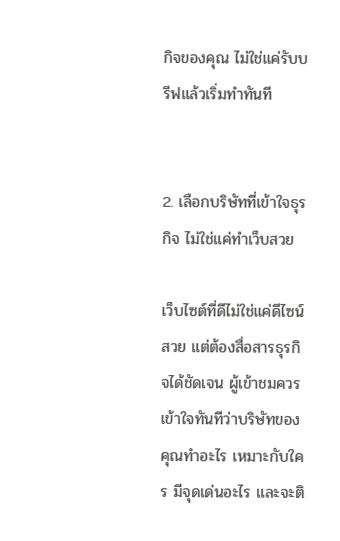กิจของคุณ ไม่ใช่แค่รับบรีฟแล้วเริ่มทำทันที


2. เลือกบริษัทที่เข้าใจธุรกิจ ไม่ใช่แค่ทำเว็บสวย

เว็บไซต์ที่ดีไม่ใช่แค่ดีไซน์สวย แต่ต้องสื่อสารธุรกิจได้ชัดเจน ผู้เข้าชมควรเข้าใจทันทีว่าบริษัทของคุณทำอะไร เหมาะกับใคร มีจุดเด่นอะไร และจะติ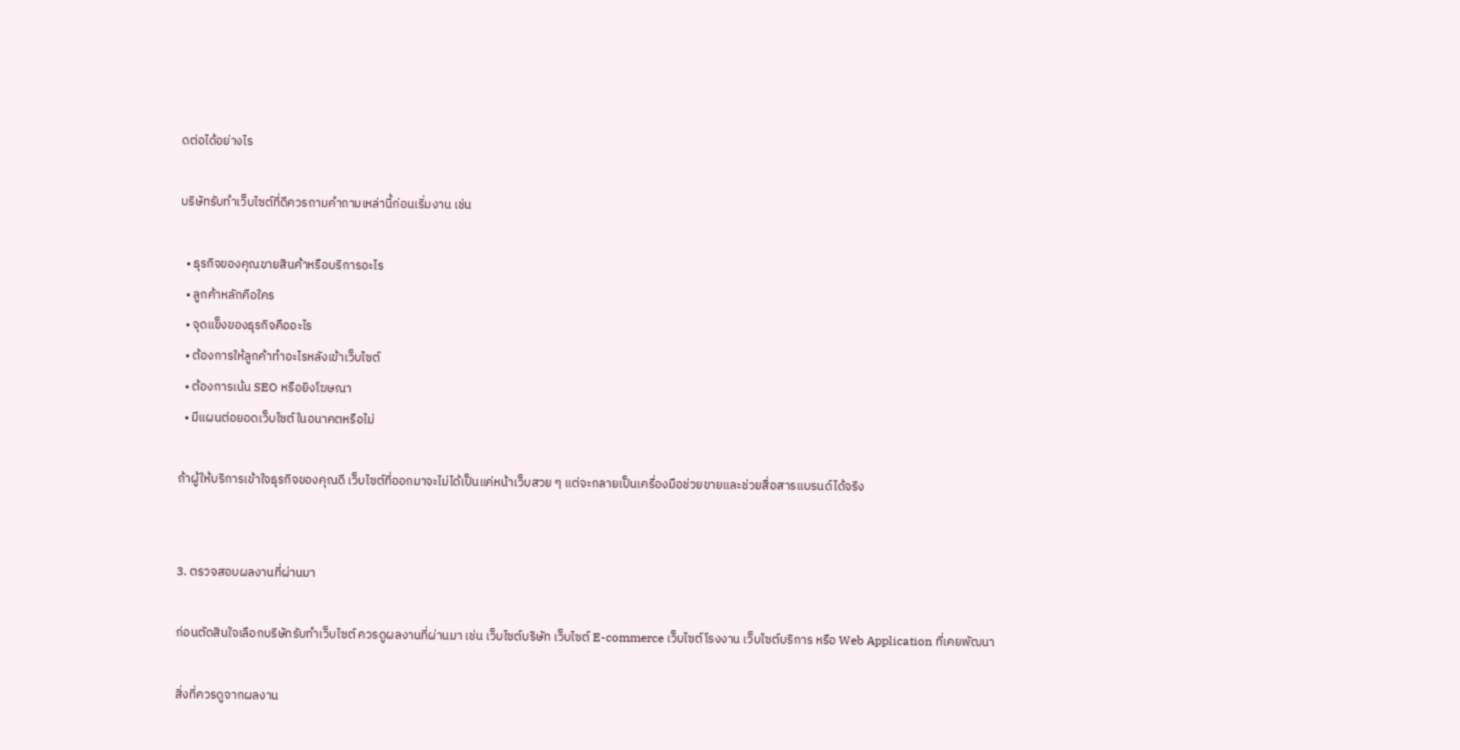ดต่อได้อย่างไร

บริษัทรับทำเว็บไซต์ที่ดีควรถามคำถามเหล่านี้ก่อนเริ่มงาน เช่น

  • ธุรกิจของคุณขายสินค้าหรือบริการอะไร
  • ลูกค้าหลักคือใคร
  • จุดแข็งของธุรกิจคืออะไร
  • ต้องการให้ลูกค้าทำอะไรหลังเข้าเว็บไซต์
  • ต้องการเน้น SEO หรือยิงโฆษณา
  • มีแผนต่อยอดเว็บไซต์ในอนาคตหรือไม่

ถ้าผู้ให้บริการเข้าใจธุรกิจของคุณดี เว็บไซต์ที่ออกมาจะไม่ได้เป็นแค่หน้าเว็บสวย ๆ แต่จะกลายเป็นเครื่องมือช่วยขายและช่วยสื่อสารแบรนด์ได้จริง


3. ตรวจสอบผลงานที่ผ่านมา

ก่อนตัดสินใจเลือกบริษัทรับทำเว็บไซต์ ควรดูผลงานที่ผ่านมา เช่น เว็บไซต์บริษัท เว็บไซต์ E-commerce เว็บไซต์โรงงาน เว็บไซต์บริการ หรือ Web Application ที่เคยพัฒนา

สิ่งที่ควรดูจากผลงาน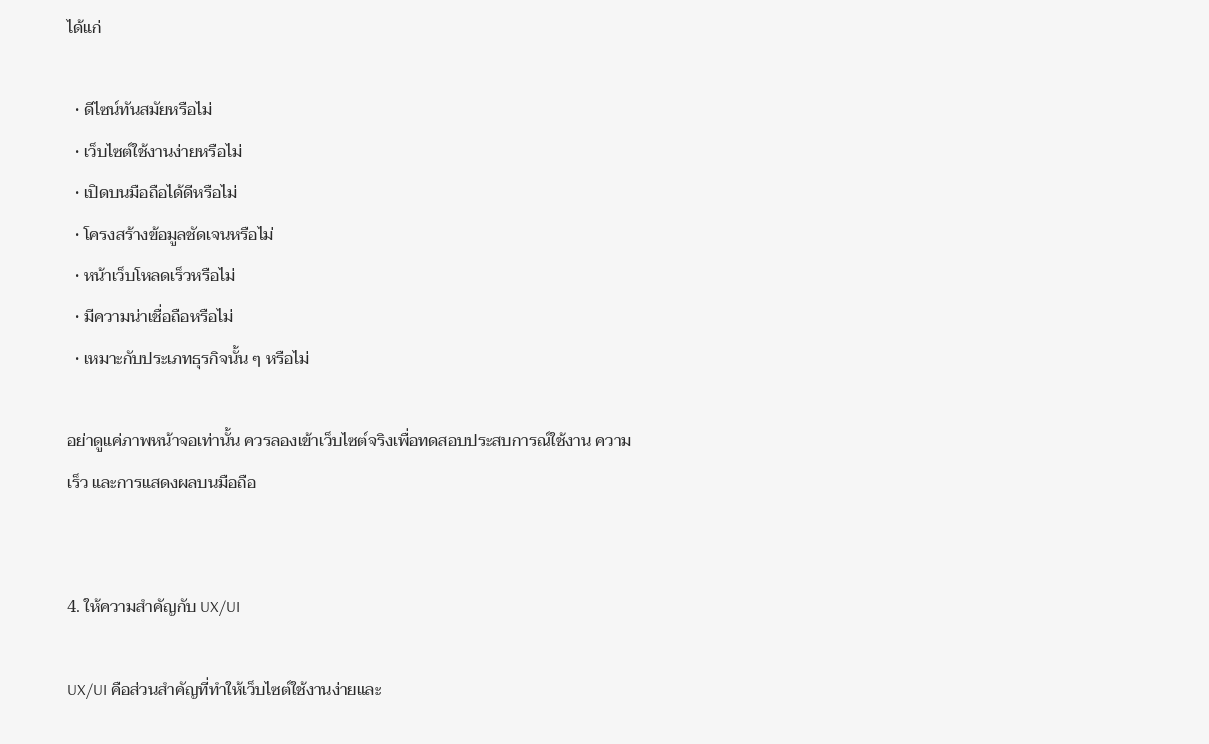ได้แก่

  • ดีไซน์ทันสมัยหรือไม่
  • เว็บไซต์ใช้งานง่ายหรือไม่
  • เปิดบนมือถือได้ดีหรือไม่
  • โครงสร้างข้อมูลชัดเจนหรือไม่
  • หน้าเว็บโหลดเร็วหรือไม่
  • มีความน่าเชื่อถือหรือไม่
  • เหมาะกับประเภทธุรกิจนั้น ๆ หรือไม่

อย่าดูแค่ภาพหน้าจอเท่านั้น ควรลองเข้าเว็บไซต์จริงเพื่อทดสอบประสบการณ์ใช้งาน ความเร็ว และการแสดงผลบนมือถือ


4. ให้ความสำคัญกับ UX/UI

UX/UI คือส่วนสำคัญที่ทำให้เว็บไซต์ใช้งานง่ายและ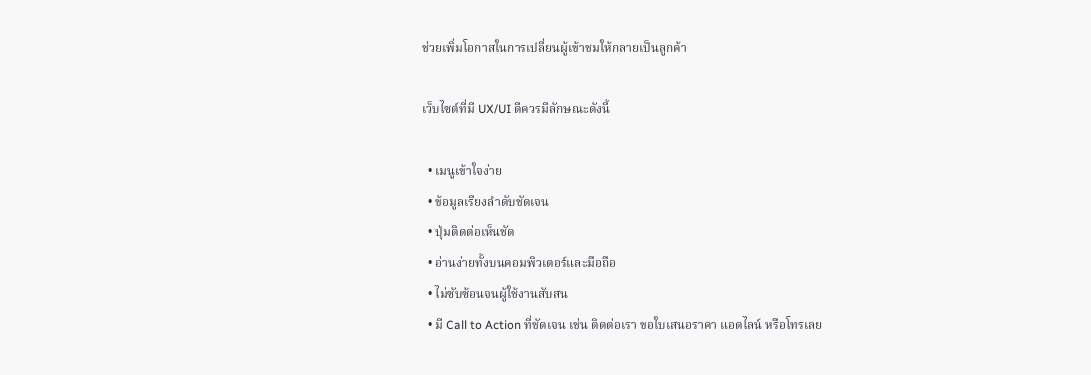ช่วยเพิ่มโอกาสในการเปลี่ยนผู้เข้าชมให้กลายเป็นลูกค้า

เว็บไซต์ที่มี UX/UI ดีควรมีลักษณะดังนี้

  • เมนูเข้าใจง่าย
  • ข้อมูลเรียงลำดับชัดเจน
  • ปุ่มติดต่อเห็นชัด
  • อ่านง่ายทั้งบนคอมพิวเตอร์และมือถือ
  • ไม่ซับซ้อนจนผู้ใช้งานสับสน
  • มี Call to Action ที่ชัดเจน เช่น ติดต่อเรา ขอใบเสนอราคา แอดไลน์ หรือโทรเลย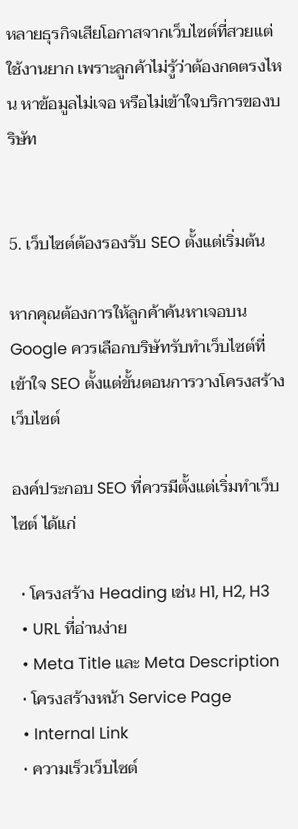หลายธุรกิจเสียโอกาสจากเว็บไซต์ที่สวยแต่ใช้งานยาก เพราะลูกค้าไม่รู้ว่าต้องกดตรงไหน หาข้อมูลไม่เจอ หรือไม่เข้าใจบริการของบริษัท


5. เว็บไซต์ต้องรองรับ SEO ตั้งแต่เริ่มต้น

หากคุณต้องการให้ลูกค้าค้นหาเจอบน Google ควรเลือกบริษัทรับทำเว็บไซต์ที่เข้าใจ SEO ตั้งแต่ขั้นตอนการวางโครงสร้างเว็บไซต์

องค์ประกอบ SEO ที่ควรมีตั้งแต่เริ่มทำเว็บไซต์ ได้แก่

  • โครงสร้าง Heading เช่น H1, H2, H3
  • URL ที่อ่านง่าย
  • Meta Title และ Meta Description
  • โครงสร้างหน้า Service Page
  • Internal Link
  • ความเร็วเว็บไซต์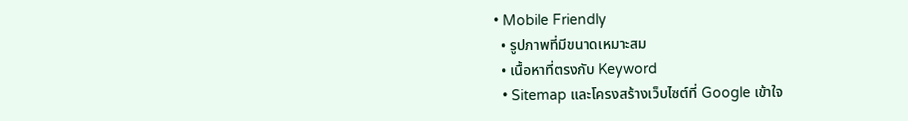• Mobile Friendly
  • รูปภาพที่มีขนาดเหมาะสม
  • เนื้อหาที่ตรงกับ Keyword
  • Sitemap และโครงสร้างเว็บไซต์ที่ Google เข้าใจ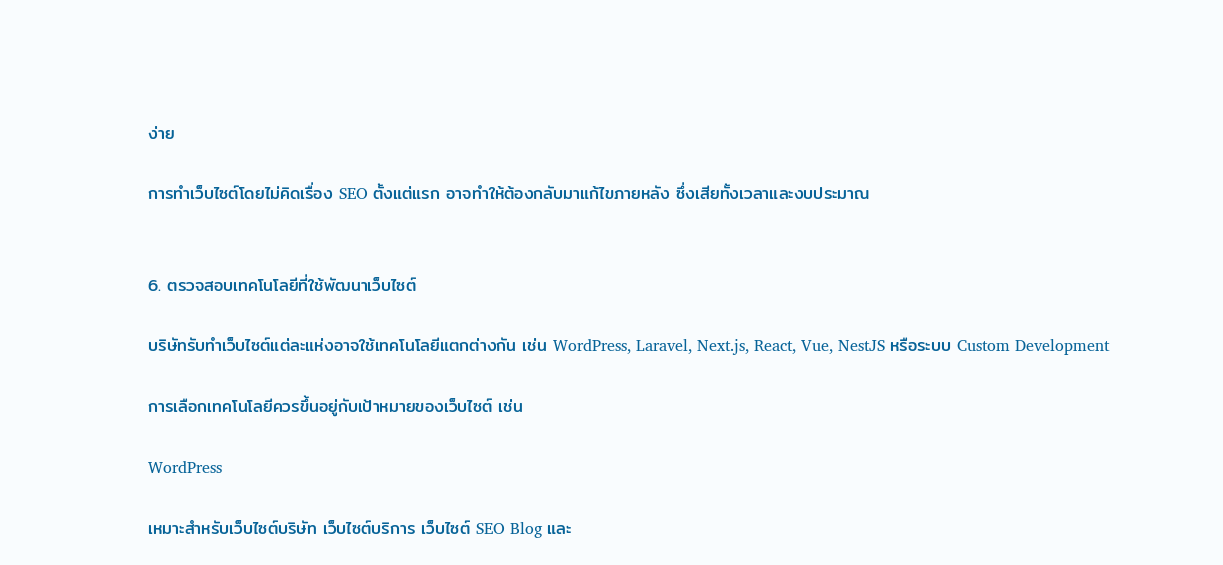ง่าย

การทำเว็บไซต์โดยไม่คิดเรื่อง SEO ตั้งแต่แรก อาจทำให้ต้องกลับมาแก้ไขภายหลัง ซึ่งเสียทั้งเวลาและงบประมาณ


6. ตรวจสอบเทคโนโลยีที่ใช้พัฒนาเว็บไซต์

บริษัทรับทำเว็บไซต์แต่ละแห่งอาจใช้เทคโนโลยีแตกต่างกัน เช่น WordPress, Laravel, Next.js, React, Vue, NestJS หรือระบบ Custom Development

การเลือกเทคโนโลยีควรขึ้นอยู่กับเป้าหมายของเว็บไซต์ เช่น

WordPress

เหมาะสำหรับเว็บไซต์บริษัท เว็บไซต์บริการ เว็บไซต์ SEO Blog และ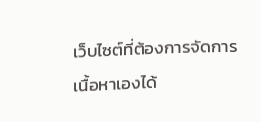เว็บไซต์ที่ต้องการจัดการเนื้อหาเองได้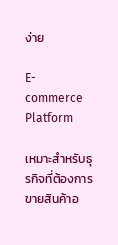ง่าย

E-commerce Platform

เหมาะสำหรับธุรกิจที่ต้องการขายสินค้าอ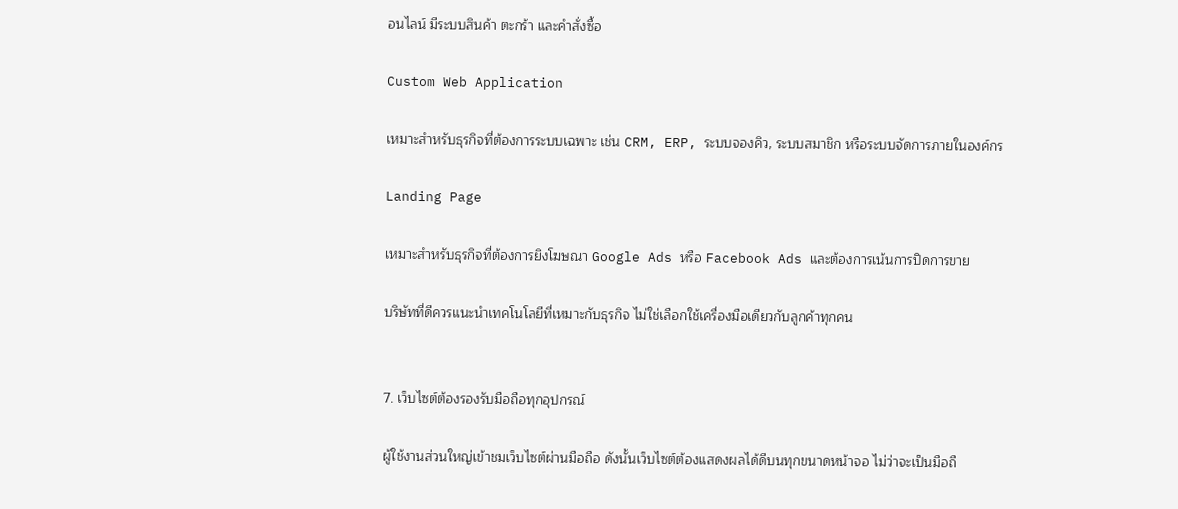อนไลน์ มีระบบสินค้า ตะกร้า และคำสั่งซื้อ

Custom Web Application

เหมาะสำหรับธุรกิจที่ต้องการระบบเฉพาะ เช่น CRM, ERP, ระบบจองคิว, ระบบสมาชิก หรือระบบจัดการภายในองค์กร

Landing Page

เหมาะสำหรับธุรกิจที่ต้องการยิงโฆษณา Google Ads หรือ Facebook Ads และต้องการเน้นการปิดการขาย

บริษัทที่ดีควรแนะนำเทคโนโลยีที่เหมาะกับธุรกิจ ไม่ใช่เลือกใช้เครื่องมือเดียวกับลูกค้าทุกคน


7. เว็บไซต์ต้องรองรับมือถือทุกอุปกรณ์

ผู้ใช้งานส่วนใหญ่เข้าชมเว็บไซต์ผ่านมือถือ ดังนั้นเว็บไซต์ต้องแสดงผลได้ดีบนทุกขนาดหน้าจอ ไม่ว่าจะเป็นมือถื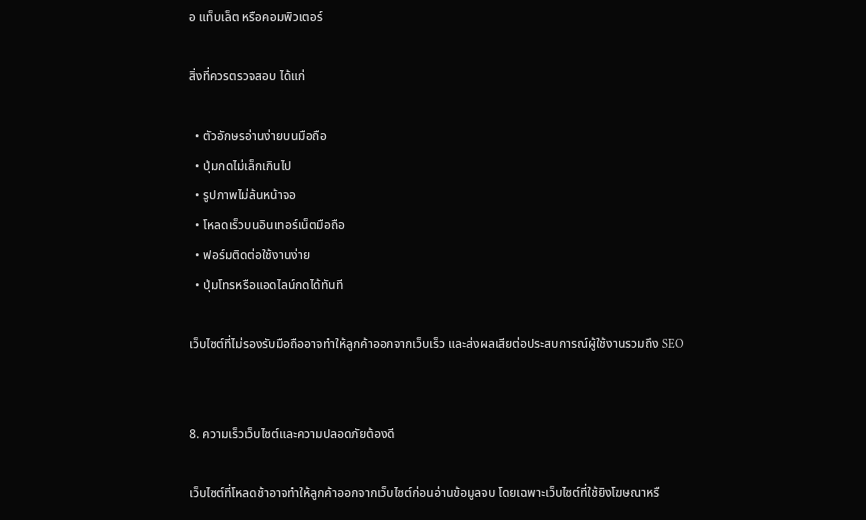อ แท็บเล็ต หรือคอมพิวเตอร์

สิ่งที่ควรตรวจสอบ ได้แก่

  • ตัวอักษรอ่านง่ายบนมือถือ
  • ปุ่มกดไม่เล็กเกินไป
  • รูปภาพไม่ล้นหน้าจอ
  • โหลดเร็วบนอินเทอร์เน็ตมือถือ
  • ฟอร์มติดต่อใช้งานง่าย
  • ปุ่มโทรหรือแอดไลน์กดได้ทันที

เว็บไซต์ที่ไม่รองรับมือถืออาจทำให้ลูกค้าออกจากเว็บเร็ว และส่งผลเสียต่อประสบการณ์ผู้ใช้งานรวมถึง SEO


8. ความเร็วเว็บไซต์และความปลอดภัยต้องดี

เว็บไซต์ที่โหลดช้าอาจทำให้ลูกค้าออกจากเว็บไซต์ก่อนอ่านข้อมูลจบ โดยเฉพาะเว็บไซต์ที่ใช้ยิงโฆษณาหรื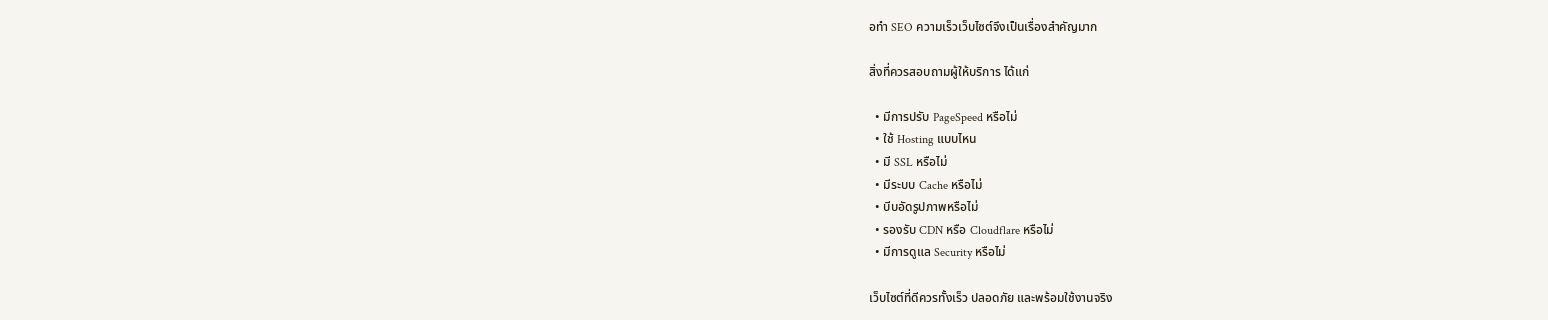อทำ SEO ความเร็วเว็บไซต์จึงเป็นเรื่องสำคัญมาก

สิ่งที่ควรสอบถามผู้ให้บริการ ได้แก่

  • มีการปรับ PageSpeed หรือไม่
  • ใช้ Hosting แบบไหน
  • มี SSL หรือไม่
  • มีระบบ Cache หรือไม่
  • บีบอัดรูปภาพหรือไม่
  • รองรับ CDN หรือ Cloudflare หรือไม่
  • มีการดูแล Security หรือไม่

เว็บไซต์ที่ดีควรทั้งเร็ว ปลอดภัย และพร้อมใช้งานจริง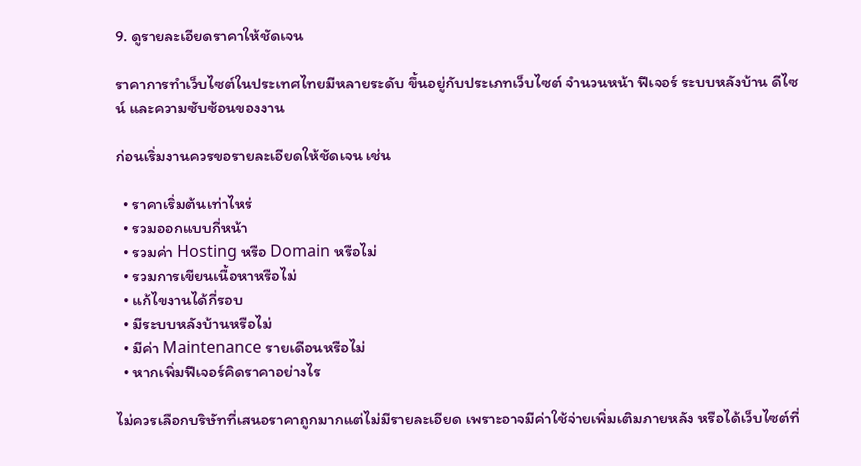9. ดูรายละเอียดราคาให้ชัดเจน

ราคาการทำเว็บไซต์ในประเทศไทยมีหลายระดับ ขึ้นอยู่กับประเภทเว็บไซต์ จำนวนหน้า ฟีเจอร์ ระบบหลังบ้าน ดีไซน์ และความซับซ้อนของงาน

ก่อนเริ่มงานควรขอรายละเอียดให้ชัดเจน เช่น

  • ราคาเริ่มต้นเท่าไหร่
  • รวมออกแบบกี่หน้า
  • รวมค่า Hosting หรือ Domain หรือไม่
  • รวมการเขียนเนื้อหาหรือไม่
  • แก้ไขงานได้กี่รอบ
  • มีระบบหลังบ้านหรือไม่
  • มีค่า Maintenance รายเดือนหรือไม่
  • หากเพิ่มฟีเจอร์คิดราคาอย่างไร

ไม่ควรเลือกบริษัทที่เสนอราคาถูกมากแต่ไม่มีรายละเอียด เพราะอาจมีค่าใช้จ่ายเพิ่มเติมภายหลัง หรือได้เว็บไซต์ที่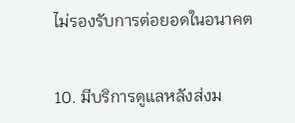ไม่รองรับการต่อยอดในอนาคต


10. มีบริการดูแลหลังส่งม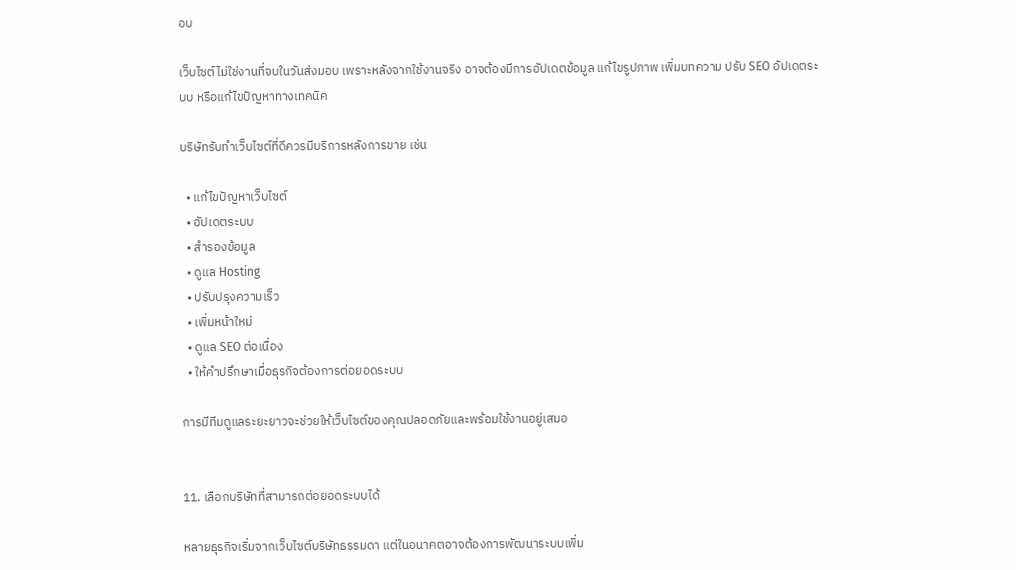อบ

เว็บไซต์ไม่ใช่งานที่จบในวันส่งมอบ เพราะหลังจากใช้งานจริง อาจต้องมีการอัปเดตข้อมูล แก้ไขรูปภาพ เพิ่มบทความ ปรับ SEO อัปเดตระบบ หรือแก้ไขปัญหาทางเทคนิค

บริษัทรับทำเว็บไซต์ที่ดีควรมีบริการหลังการขาย เช่น

  • แก้ไขปัญหาเว็บไซต์
  • อัปเดตระบบ
  • สำรองข้อมูล
  • ดูแล Hosting
  • ปรับปรุงความเร็ว
  • เพิ่มหน้าใหม่
  • ดูแล SEO ต่อเนื่อง
  • ให้คำปรึกษาเมื่อธุรกิจต้องการต่อยอดระบบ

การมีทีมดูแลระยะยาวจะช่วยให้เว็บไซต์ของคุณปลอดภัยและพร้อมใช้งานอยู่เสมอ


11. เลือกบริษัทที่สามารถต่อยอดระบบได้

หลายธุรกิจเริ่มจากเว็บไซต์บริษัทธรรมดา แต่ในอนาคตอาจต้องการพัฒนาระบบเพิ่ม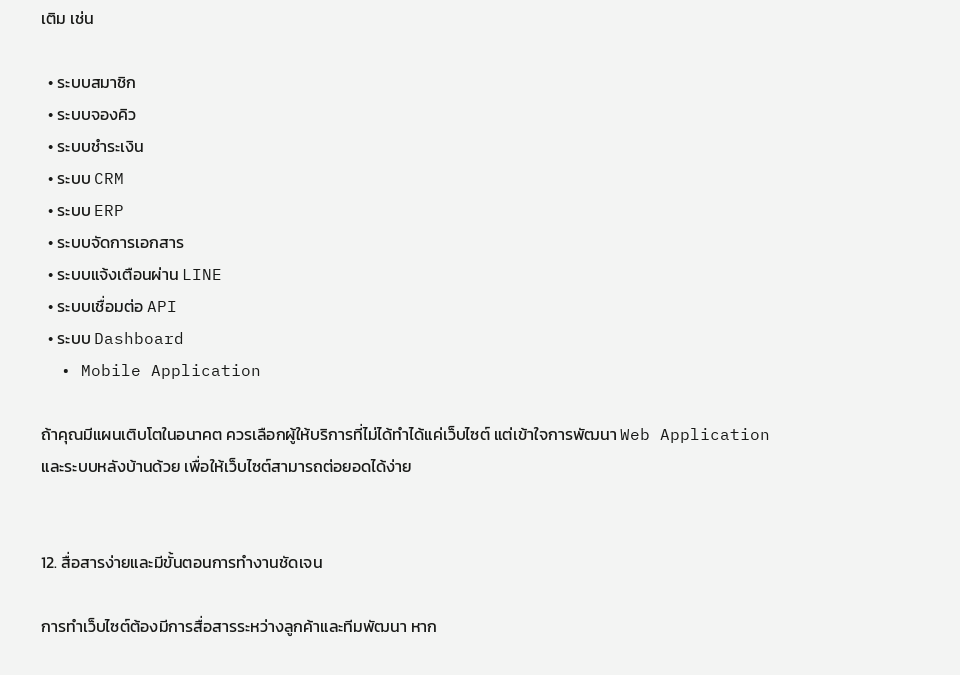เติม เช่น

  • ระบบสมาชิก
  • ระบบจองคิว
  • ระบบชำระเงิน
  • ระบบ CRM
  • ระบบ ERP
  • ระบบจัดการเอกสาร
  • ระบบแจ้งเตือนผ่าน LINE
  • ระบบเชื่อมต่อ API
  • ระบบ Dashboard
  • Mobile Application

ถ้าคุณมีแผนเติบโตในอนาคต ควรเลือกผู้ให้บริการที่ไม่ได้ทำได้แค่เว็บไซต์ แต่เข้าใจการพัฒนา Web Application และระบบหลังบ้านด้วย เพื่อให้เว็บไซต์สามารถต่อยอดได้ง่าย


12. สื่อสารง่ายและมีขั้นตอนการทำงานชัดเจน

การทำเว็บไซต์ต้องมีการสื่อสารระหว่างลูกค้าและทีมพัฒนา หาก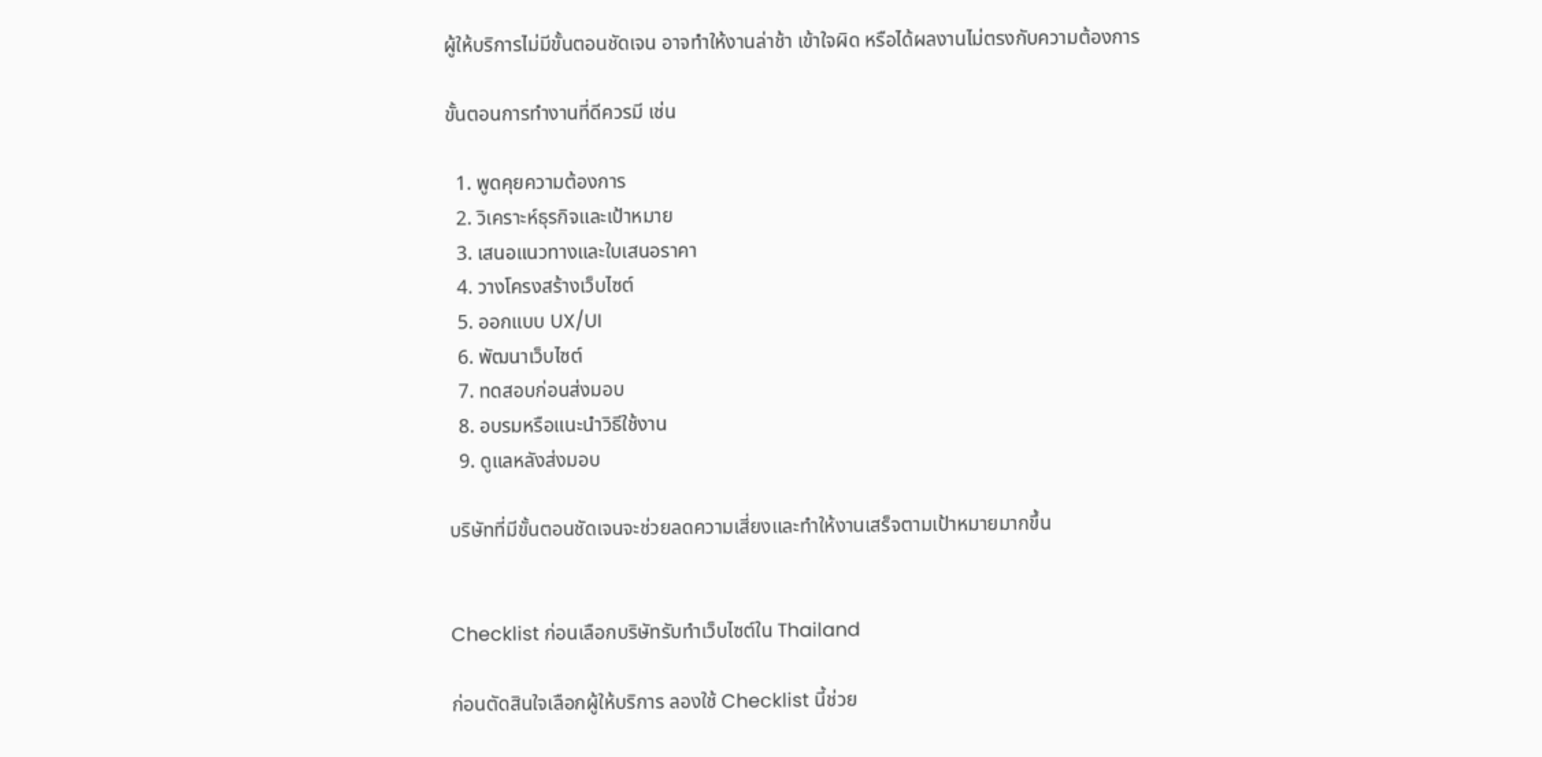ผู้ให้บริการไม่มีขั้นตอนชัดเจน อาจทำให้งานล่าช้า เข้าใจผิด หรือได้ผลงานไม่ตรงกับความต้องการ

ขั้นตอนการทำงานที่ดีควรมี เช่น

  1. พูดคุยความต้องการ
  2. วิเคราะห์ธุรกิจและเป้าหมาย
  3. เสนอแนวทางและใบเสนอราคา
  4. วางโครงสร้างเว็บไซต์
  5. ออกแบบ UX/UI
  6. พัฒนาเว็บไซต์
  7. ทดสอบก่อนส่งมอบ
  8. อบรมหรือแนะนำวิธีใช้งาน
  9. ดูแลหลังส่งมอบ

บริษัทที่มีขั้นตอนชัดเจนจะช่วยลดความเสี่ยงและทำให้งานเสร็จตามเป้าหมายมากขึ้น


Checklist ก่อนเลือกบริษัทรับทำเว็บไซต์ใน Thailand

ก่อนตัดสินใจเลือกผู้ให้บริการ ลองใช้ Checklist นี้ช่วย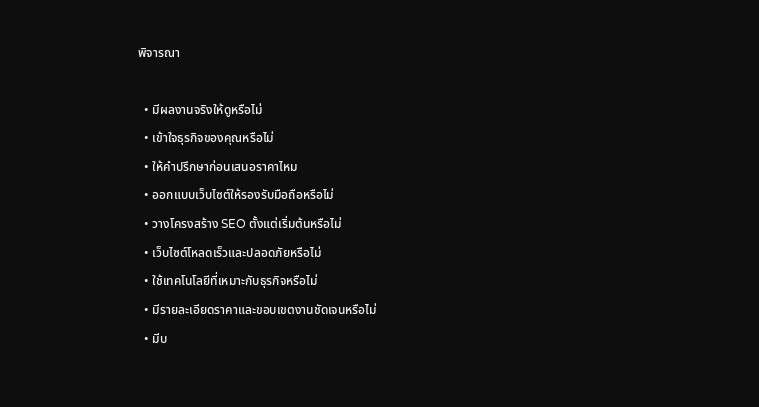พิจารณา

  • มีผลงานจริงให้ดูหรือไม่
  • เข้าใจธุรกิจของคุณหรือไม่
  • ให้คำปรึกษาก่อนเสนอราคาไหม
  • ออกแบบเว็บไซต์ให้รองรับมือถือหรือไม่
  • วางโครงสร้าง SEO ตั้งแต่เริ่มต้นหรือไม่
  • เว็บไซต์โหลดเร็วและปลอดภัยหรือไม่
  • ใช้เทคโนโลยีที่เหมาะกับธุรกิจหรือไม่
  • มีรายละเอียดราคาและขอบเขตงานชัดเจนหรือไม่
  • มีบ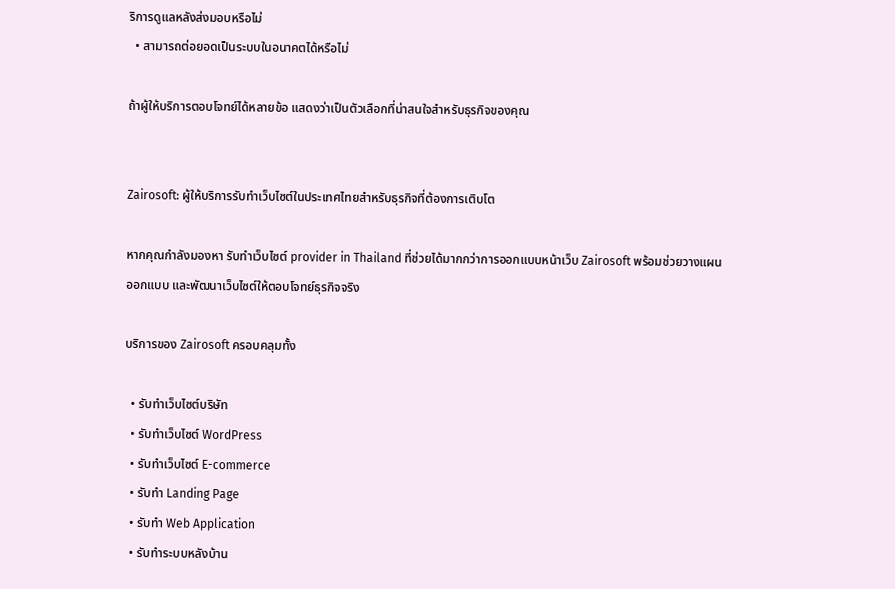ริการดูแลหลังส่งมอบหรือไม่
  • สามารถต่อยอดเป็นระบบในอนาคตได้หรือไม่

ถ้าผู้ให้บริการตอบโจทย์ได้หลายข้อ แสดงว่าเป็นตัวเลือกที่น่าสนใจสำหรับธุรกิจของคุณ


Zairosoft: ผู้ให้บริการรับทำเว็บไซต์ในประเทศไทยสำหรับธุรกิจที่ต้องการเติบโต

หากคุณกำลังมองหา รับทำเว็บไซต์ provider in Thailand ที่ช่วยได้มากกว่าการออกแบบหน้าเว็บ Zairosoft พร้อมช่วยวางแผน ออกแบบ และพัฒนาเว็บไซต์ให้ตอบโจทย์ธุรกิจจริง

บริการของ Zairosoft ครอบคลุมทั้ง

  • รับทำเว็บไซต์บริษัท
  • รับทำเว็บไซต์ WordPress
  • รับทำเว็บไซต์ E-commerce
  • รับทำ Landing Page
  • รับทำ Web Application
  • รับทำระบบหลังบ้าน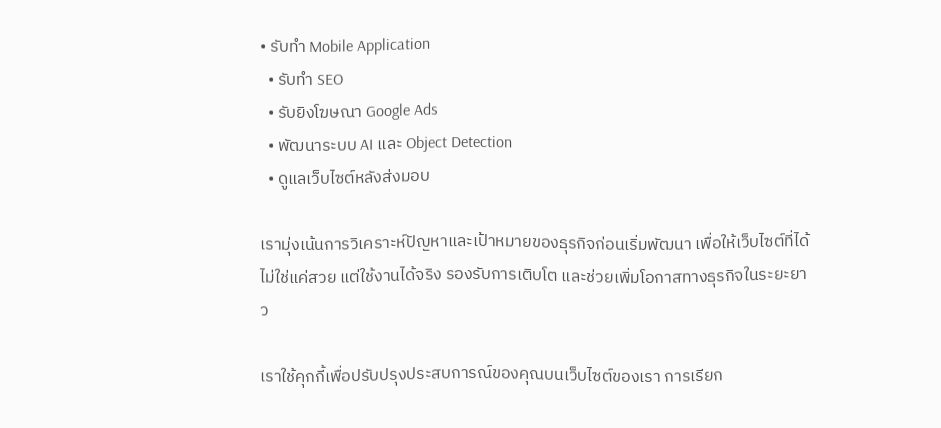• รับทำ Mobile Application
  • รับทำ SEO
  • รับยิงโฆษณา Google Ads
  • พัฒนาระบบ AI และ Object Detection
  • ดูแลเว็บไซต์หลังส่งมอบ

เรามุ่งเน้นการวิเคราะห์ปัญหาและเป้าหมายของธุรกิจก่อนเริ่มพัฒนา เพื่อให้เว็บไซต์ที่ได้ไม่ใช่แค่สวย แต่ใช้งานได้จริง รองรับการเติบโต และช่วยเพิ่มโอกาสทางธุรกิจในระยะยาว

เราใช้คุกกี้เพื่อปรับปรุงประสบการณ์ของคุณบนเว็บไซต์ของเรา การเรียก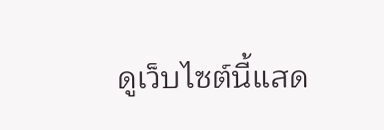ดูเว็บไซต์นี้แสด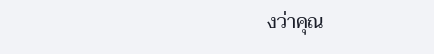งว่าคุณ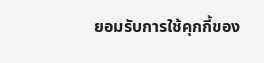ยอมรับการใช้คุกกี้ของ